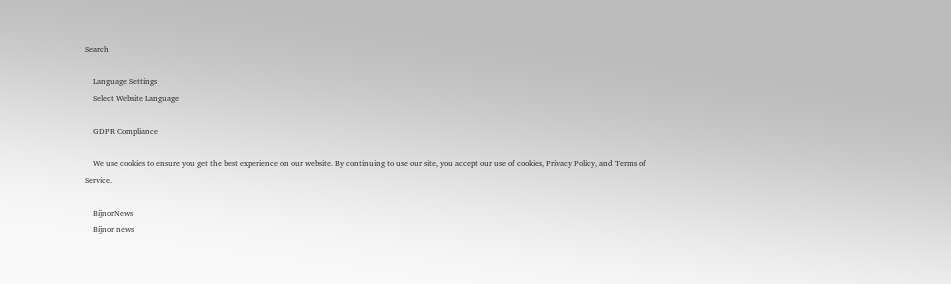Search

    Language Settings
    Select Website Language

    GDPR Compliance

    We use cookies to ensure you get the best experience on our website. By continuing to use our site, you accept our use of cookies, Privacy Policy, and Terms of Service.

    BijnorNews
    Bijnor news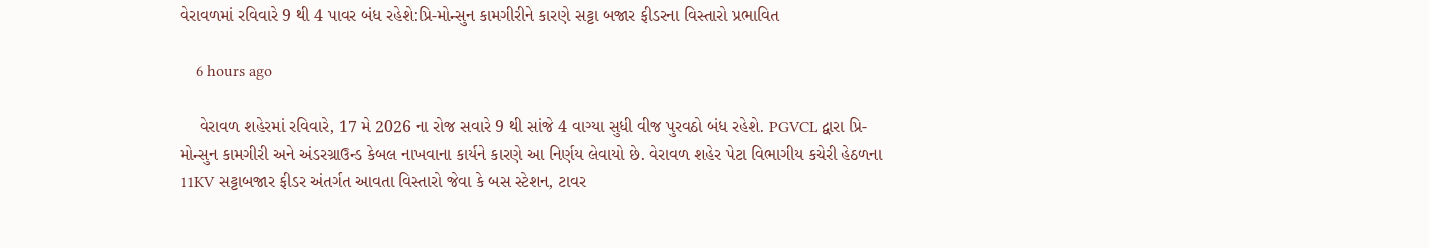વેરાવળમાં રવિવારે 9 થી 4 પાવર બંધ રહેશે:પ્રિ-મોન્સુન કામગીરીને કારણે સટ્ટા બજાર ફીડરના વિસ્તારો પ્રભાવિત

    6 hours ago

    વેરાવળ શહેરમાં રવિવારે, 17 મે 2026 ના રોજ સવારે 9 થી સાંજે 4 વાગ્યા સુધી વીજ પુરવઠો બંધ રહેશે. PGVCL દ્વારા પ્રિ-મોન્સુન કામગીરી અને અંડરગ્રાઉન્ડ કેબલ નાખવાના કાર્યને કારણે આ નિર્ણય લેવાયો છે. વેરાવળ શહેર પેટા વિભાગીય કચેરી હેઠળના 11KV સટ્ટાબજાર ફીડર અંતર્ગત આવતા વિસ્તારો જેવા કે બસ સ્ટેશન, ટાવર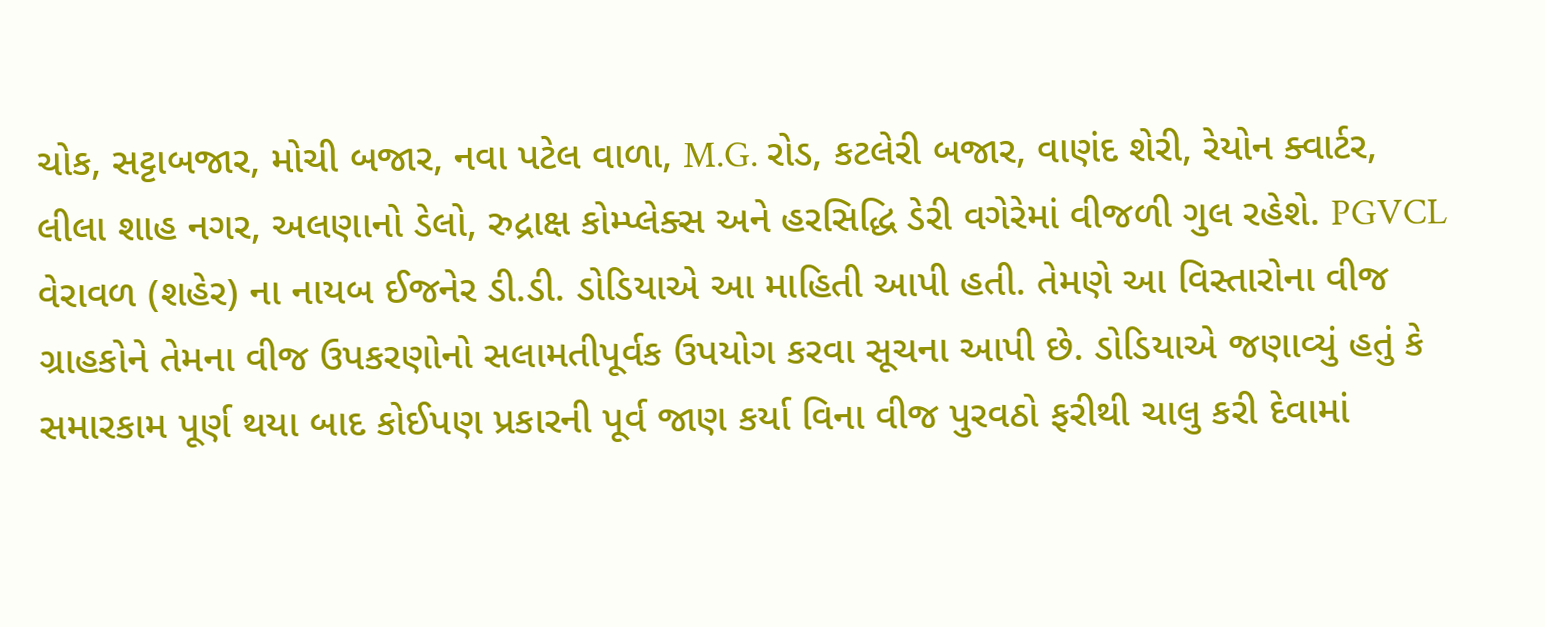ચોક, સટ્ટાબજાર, મોચી બજાર, નવા પટેલ વાળા, M.G. રોડ, કટલેરી બજાર, વાણંદ શેરી, રેયોન ક્વાર્ટર, લીલા શાહ નગર, અલણાનો ડેલો, રુદ્રાક્ષ કોમ્પ્લેક્સ અને હરસિદ્ધિ ડેરી વગેરેમાં વીજળી ગુલ રહેશે. PGVCL વેરાવળ (શહેર) ના નાયબ ઈજનેર ડી.ડી. ડોડિયાએ આ માહિતી આપી હતી. તેમણે આ વિસ્તારોના વીજ ગ્રાહકોને તેમના વીજ ઉપકરણોનો સલામતીપૂર્વક ઉપયોગ કરવા સૂચના આપી છે. ડોડિયાએ જણાવ્યું હતું કે સમારકામ પૂર્ણ થયા બાદ કોઈપણ પ્રકારની પૂર્વ જાણ કર્યા વિના વીજ પુરવઠો ફરીથી ચાલુ કરી દેવામાં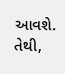આવશે. તેથી,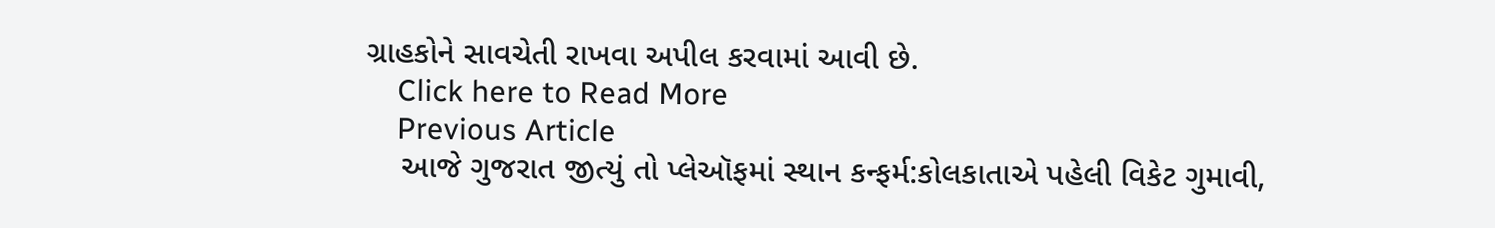ગ્રાહકોને સાવચેતી રાખવા અપીલ કરવામાં આવી છે.
    Click here to Read More
    Previous Article
    આજે ગુજરાત જીત્યું તો પ્લેઑફમાં સ્થાન કન્ફર્મ:કોલકાતાએ પહેલી વિકેટ ગુમાવી,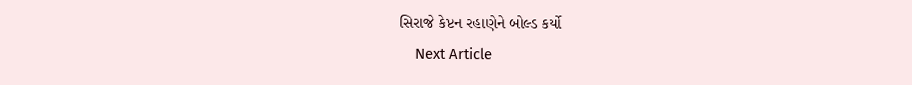સિરાજે કેપ્ટન રહાણેને બોલ્ડ કર્યો
    Next Article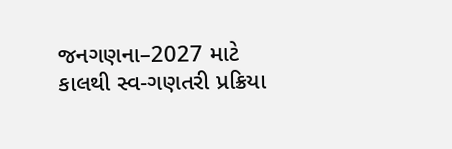જનગણના–2027 માટે કાલથી સ્વ-ગણતરી પ્રક્રિયા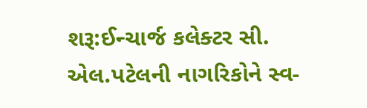શરૂ:ઈન્ચાર્જ કલેક્ટર સી. એલ.પટેલની નાગરિકોને સ્વ-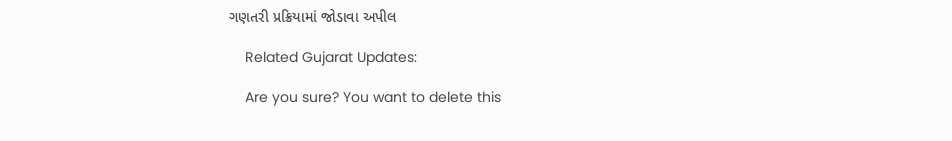ગણતરી પ્રક્રિયામાં જોડાવા અપીલ

    Related Gujarat Updates:

    Are you sure? You want to delete this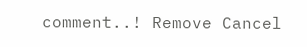comment..! Remove Cancel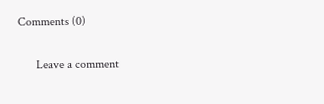Comments (0)

      Leave a comment